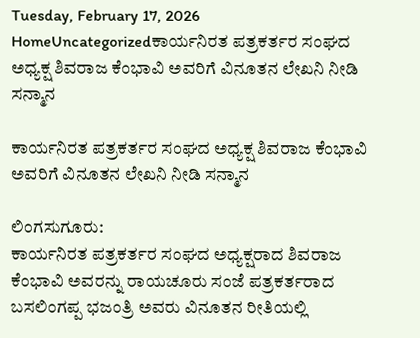Tuesday, February 17, 2026
HomeUncategorizedಕಾರ್ಯನಿರತ ಪತ್ರಕರ್ತರ ಸಂಘದ ಅಧ್ಯಕ್ಷ ಶಿವರಾಜ ಕೆಂಭಾವಿ ಅವರಿಗೆ ವಿನೂತನ ಲೇಖನಿ ನೀಡಿ ಸನ್ಮಾನ

ಕಾರ್ಯನಿರತ ಪತ್ರಕರ್ತರ ಸಂಘದ ಅಧ್ಯಕ್ಷ ಶಿವರಾಜ ಕೆಂಭಾವಿ ಅವರಿಗೆ ವಿನೂತನ ಲೇಖನಿ ನೀಡಿ ಸನ್ಮಾನ

ಲಿಂಗಸುಗೂರು:
ಕಾರ್ಯನಿರತ ಪತ್ರಕರ್ತರ ಸಂಘದ ಅಧ್ಯಕ್ಷರಾದ ಶಿವರಾಜ ಕೆಂಭಾವಿ ಅವರನ್ನು ರಾಯಚೂರು ಸಂಜೆ ಪತ್ರಕರ್ತರಾದ ಬಸಲಿಂಗಪ್ಪ ಭಜಂತ್ರಿ ಅವರು ವಿನೂತನ ರೀತಿಯಲ್ಲಿ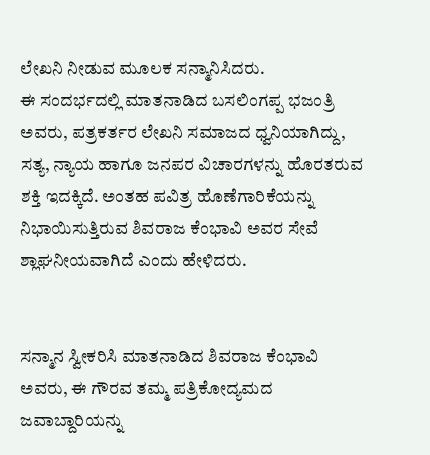ಲೇಖನಿ ನೀಡುವ ಮೂಲಕ ಸನ್ಮಾನಿಸಿದರು.
ಈ ಸಂದರ್ಭದಲ್ಲಿ ಮಾತನಾಡಿದ ಬಸಲಿಂಗಪ್ಪ ಭಜಂತ್ರಿ ಅವರು, ಪತ್ರಕರ್ತರ ಲೇಖನಿ ಸಮಾಜದ ಧ್ವನಿಯಾಗಿದ್ದು, ಸತ್ಯ, ನ್ಯಾಯ ಹಾಗೂ ಜನಪರ ವಿಚಾರಗಳನ್ನು ಹೊರತರುವ ಶಕ್ತಿ ಇದಕ್ಕಿದೆ. ಅಂತಹ ಪವಿತ್ರ ಹೊಣೆಗಾರಿಕೆಯನ್ನು ನಿಭಾಯಿಸುತ್ತಿರುವ ಶಿವರಾಜ ಕೆಂಭಾವಿ ಅವರ ಸೇವೆ ಶ್ಲಾಘನೀಯವಾಗಿದೆ ಎಂದು ಹೇಳಿದರು.


ಸನ್ಮಾನ ಸ್ವೀಕರಿಸಿ ಮಾತನಾಡಿದ ಶಿವರಾಜ ಕೆಂಭಾವಿ ಅವರು, ಈ ಗೌರವ ತಮ್ಮ ಪತ್ರಿಕೋದ್ಯಮದ ಜವಾಬ್ದಾರಿಯನ್ನು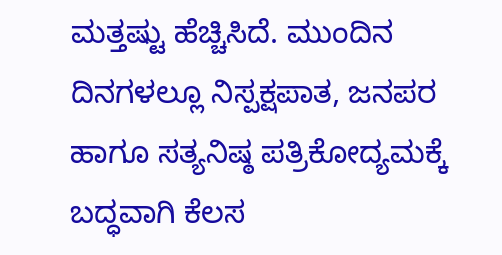ಮತ್ತಷ್ಟು ಹೆಚ್ಚಿಸಿದೆ. ಮುಂದಿನ ದಿನಗಳಲ್ಲೂ ನಿಸ್ಪಕ್ಷಪಾತ, ಜನಪರ ಹಾಗೂ ಸತ್ಯನಿಷ್ಠ ಪತ್ರಿಕೋದ್ಯಮಕ್ಕೆ ಬದ್ಧವಾಗಿ ಕೆಲಸ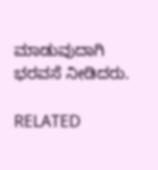ಮಾಡುವುದಾಗಿ ಭರವಸೆ ನೀಡಿದರು.

RELATED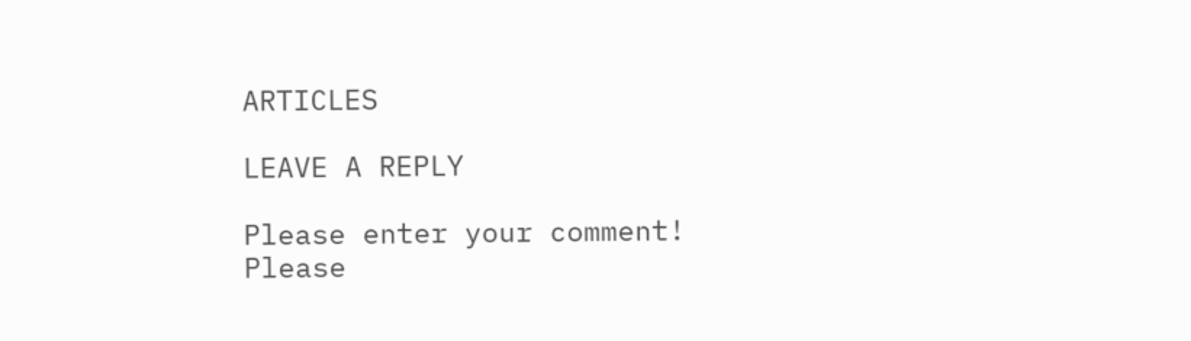ARTICLES

LEAVE A REPLY

Please enter your comment!
Please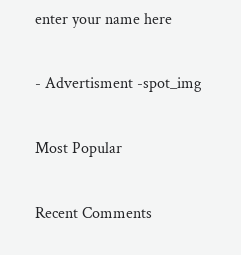enter your name here

- Advertisment -spot_img

Most Popular

Recent Comments